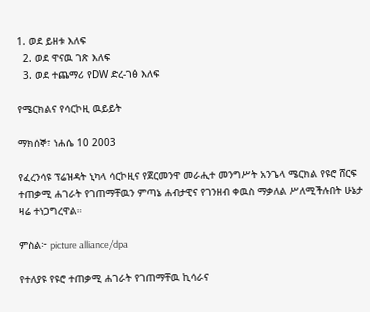1. ወደ ይዘቱ እለፍ
  2. ወደ ዋናዉ ገጽ እለፍ
  3. ወደ ተጨማሪ የDW ድረ-ገፅ እለፍ

የሜርክልና የሳርኮዚ ዉይይት

ማክሰኞ፣ ነሐሴ 10 2003

የፈረንሳዩ ፕሬዝዳት ኒካላ ሳርኮዚና የጀርመንዋ መራሒተ መንግሥት አንጌላ ሜርክል የዩሮ ሸርፍ ተጠቃሚ ሐገራት የገጠማቸዉን ምጣኔ ሐብታዊና የገንዘብ ቀዉስ ማቃለል ሥለሚችሉበት ሁኔታ ዛሬ ተነጋግረዋል።

ምስል፦ picture alliance/dpa

የተለያዩ የዩሮ ተጠቃሚ ሐገራት የገጠማቸዉ ኪሳራና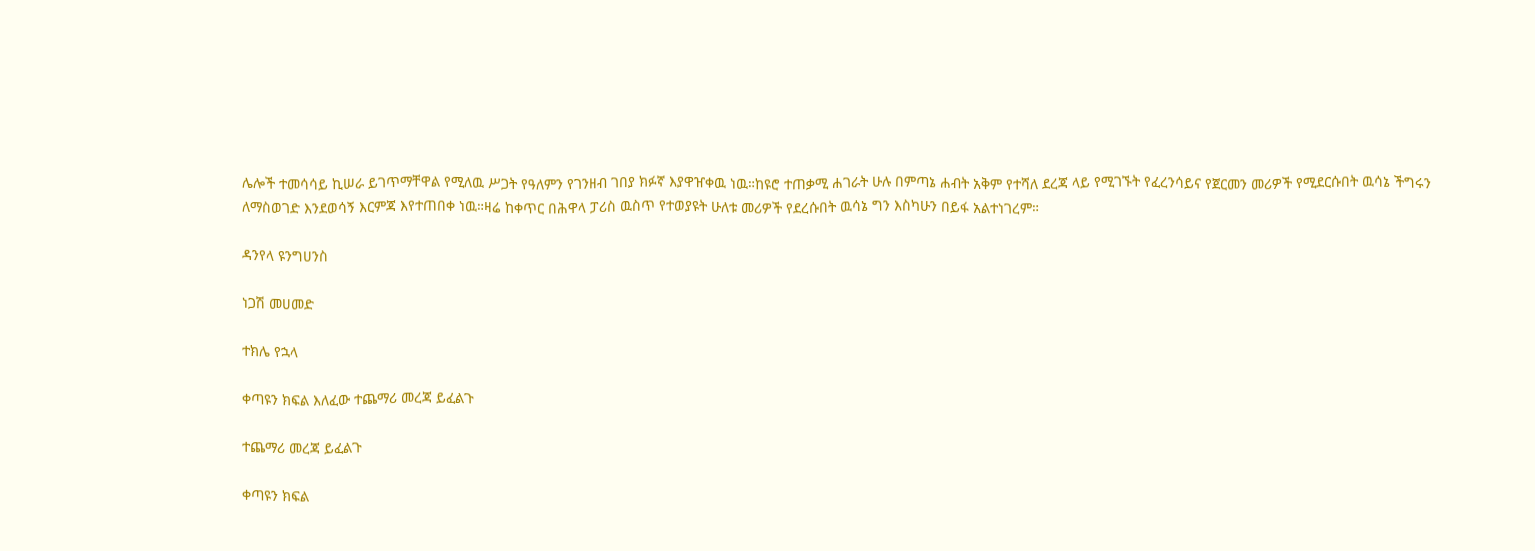ሌሎች ተመሳሳይ ኪሠራ ይገጥማቸዋል የሚለዉ ሥጋት የዓለምን የገንዘብ ገበያ ክፉኛ እያዋዠቀዉ ነዉ።ከዩሮ ተጠቃሚ ሐገራት ሁሉ በምጣኔ ሐብት አቅም የተሻለ ደረጃ ላይ የሚገኙት የፈረንሳይና የጀርመን መሪዎች የሚደርሱበት ዉሳኔ ችግሩን ለማስወገድ እንደወሳኝ እርምጃ እየተጠበቀ ነዉ።ዛሬ ከቀጥር በሕዋላ ፓሪስ ዉስጥ የተወያዩት ሁለቱ መሪዎች የደረሱበት ዉሳኔ ግን እስካሁን በይፋ አልተነገረም።

ዳንየላ ዩንግሀንስ

ነጋሽ መሀመድ

ተክሌ የኋላ

ቀጣዩን ክፍል እለፈው ተጨማሪ መረጃ ይፈልጉ

ተጨማሪ መረጃ ይፈልጉ

ቀጣዩን ክፍል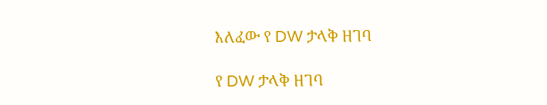እለፈው የ DW ታላቅ ዘገባ

የ DW ታላቅ ዘገባ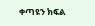ቀጣዩን ክፍል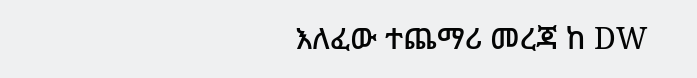እለፈው ተጨማሪ መረጃ ከ DW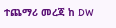ተጨማሪ መረጃ ከ DW